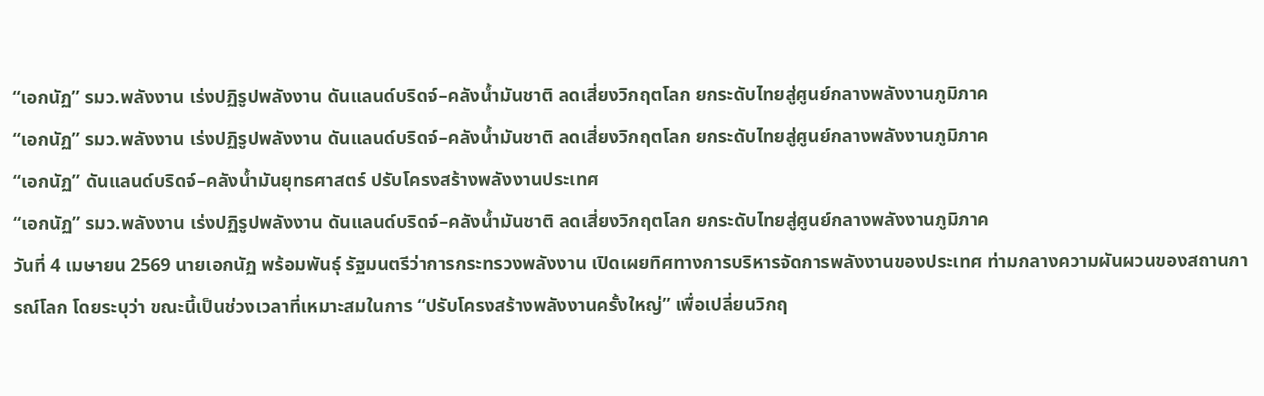“เอกนัฏ” รมว.พลังงาน เร่งปฏิรูปพลังงาน ดันแลนด์บริดจ์–คลังน้ำมันชาติ ลดเสี่ยงวิกฤตโลก ยกระดับไทยสู่ศูนย์กลางพลังงานภูมิภาค
“เอกนัฏ” รมว.พลังงาน เร่งปฏิรูปพลังงาน ดันแลนด์บริดจ์–คลังน้ำมันชาติ ลดเสี่ยงวิกฤตโลก ยกระดับไทยสู่ศูนย์กลางพลังงานภูมิภาค
“เอกนัฏ” ดันแลนด์บริดจ์–คลังน้ำมันยุทธศาสตร์ ปรับโครงสร้างพลังงานประเทศ
“เอกนัฏ” รมว.พลังงาน เร่งปฏิรูปพลังงาน ดันแลนด์บริดจ์–คลังน้ำมันชาติ ลดเสี่ยงวิกฤตโลก ยกระดับไทยสู่ศูนย์กลางพลังงานภูมิภาค
วันที่ 4 เมษายน 2569 นายเอกนัฏ พร้อมพันธุ์ รัฐมนตรีว่าการกระทรวงพลังงาน เปิดเผยทิศทางการบริหารจัดการพลังงานของประเทศ ท่ามกลางความผันผวนของสถานการณ์โลก โดยระบุว่า ขณะนี้เป็นช่วงเวลาที่เหมาะสมในการ “ปรับโครงสร้างพลังงานครั้งใหญ่” เพื่อเปลี่ยนวิกฤ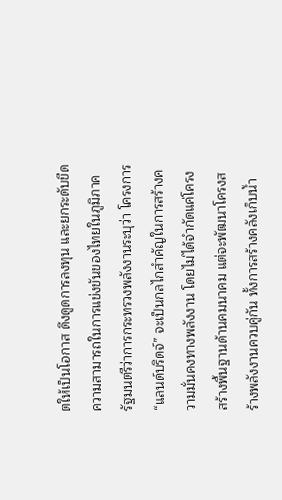ตให้เป็นโอกาส ดึงดูดการลงทุน และยกระดับขีดความสามารถในการแข่งขันของไทยในภูมิภาค
รัฐมนตรีว่าการกระทรวงพลังงานระบุว่า โครงการ “แลนด์บริดจ์” จะเป็นกลไกสำคัญในการสร้างความมั่นคงทางพลังงาน โดยไม่ได้จำกัดแค่โครงสร้างพื้นฐานด้านคมนาคม แต่จะพัฒนาโครงสร้างพลังงานควบคู่กัน ทั้งการสร้างคลังเก็บน้ำ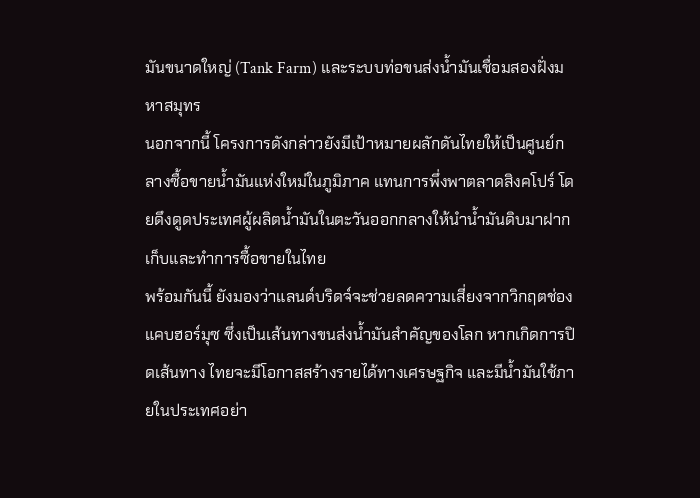มันขนาดใหญ่ (Tank Farm) และระบบท่อขนส่งน้ำมันเชื่อมสองฝั่งมหาสมุทร
นอกจากนี้ โครงการดังกล่าวยังมีเป้าหมายผลักดันไทยให้เป็นศูนย์กลางซื้อขายน้ำมันแห่งใหม่ในภูมิภาค แทนการพึ่งพาตลาดสิงคโปร์ โดยดึงดูดประเทศผู้ผลิตน้ำมันในตะวันออกกลางให้นำน้ำมันดิบมาฝากเก็บและทำการซื้อขายในไทย
พร้อมกันนี้ ยังมองว่าแลนด์บริดจ์จะช่วยลดความเสี่ยงจากวิกฤตช่องแคบฮอร์มุซ ซึ่งเป็นเส้นทางขนส่งน้ำมันสำคัญของโลก หากเกิดการปิดเส้นทาง ไทยจะมีโอกาสสร้างรายได้ทางเศรษฐกิจ และมีน้ำมันใช้ภายในประเทศอย่า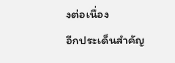งต่อเนื่อง
อีกประเด็นสำคัญ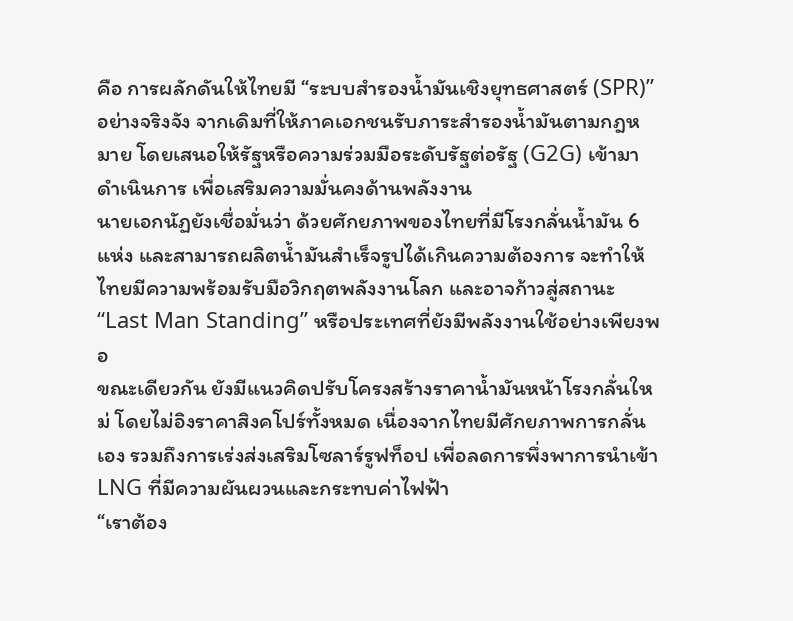คือ การผลักดันให้ไทยมี “ระบบสำรองน้ำมันเชิงยุทธศาสตร์ (SPR)” อย่างจริงจัง จากเดิมที่ให้ภาคเอกชนรับภาระสำรองน้ำมันตามกฎหมาย โดยเสนอให้รัฐหรือความร่วมมือระดับรัฐต่อรัฐ (G2G) เข้ามาดำเนินการ เพื่อเสริมความมั่นคงด้านพลังงาน
นายเอกนัฏยังเชื่อมั่นว่า ด้วยศักยภาพของไทยที่มีโรงกลั่นน้ำมัน 6 แห่ง และสามารถผลิตน้ำมันสำเร็จรูปได้เกินความต้องการ จะทำให้ไทยมีความพร้อมรับมือวิกฤตพลังงานโลก และอาจก้าวสู่สถานะ “Last Man Standing” หรือประเทศที่ยังมีพลังงานใช้อย่างเพียงพอ
ขณะเดียวกัน ยังมีแนวคิดปรับโครงสร้างราคาน้ำมันหน้าโรงกลั่นใหม่ โดยไม่อิงราคาสิงคโปร์ทั้งหมด เนื่องจากไทยมีศักยภาพการกลั่นเอง รวมถึงการเร่งส่งเสริมโซลาร์รูฟท็อป เพื่อลดการพึ่งพาการนำเข้า LNG ที่มีความผันผวนและกระทบค่าไฟฟ้า
“เราต้อง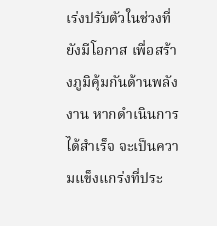เร่งปรับตัวในช่วงที่ยังมีโอกาส เพื่อสร้างภูมิคุ้มกันด้านพลังงาน หากดำเนินการได้สำเร็จ จะเป็นความแข็งแกร่งที่ประ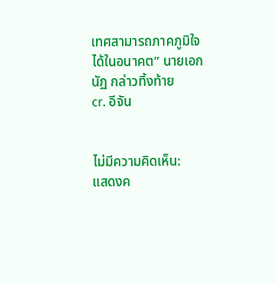เทศสามารถภาคภูมิใจได้ในอนาคต” นายเอกนัฏ กล่าวทิ้งท้าย
cr. อีจัน


ไม่มีความคิดเห็น:
แสดงค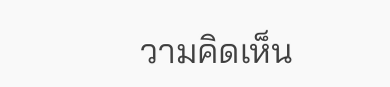วามคิดเห็น